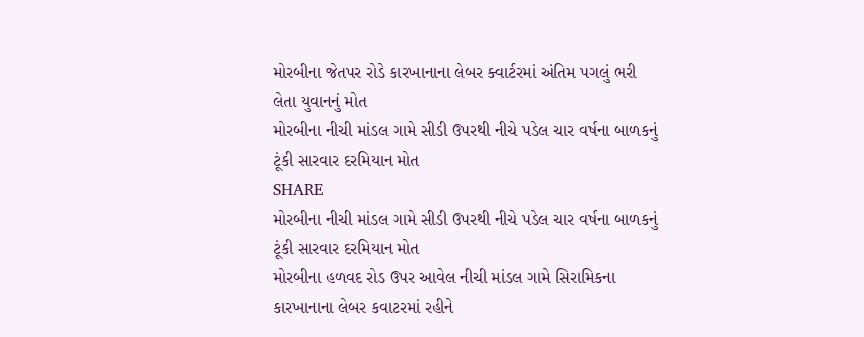મોરબીના જેતપર રોડે કારખાનાના લેબર ક્વાર્ટરમાં અંતિમ પગલું ભરી લેતા યુવાનનું મોત
મોરબીના નીચી માંડલ ગામે સીડી ઉપરથી નીચે પડેલ ચાર વર્ષના બાળકનું ટૂંકી સારવાર દરમિયાન મોત
SHARE
મોરબીના નીચી માંડલ ગામે સીડી ઉપરથી નીચે પડેલ ચાર વર્ષના બાળકનું ટૂંકી સારવાર દરમિયાન મોત
મોરબીના હળવદ રોડ ઉપર આવેલ નીચી માંડલ ગામે સિરામિકના કારખાનાના લેબર કવાટરમાં રહીને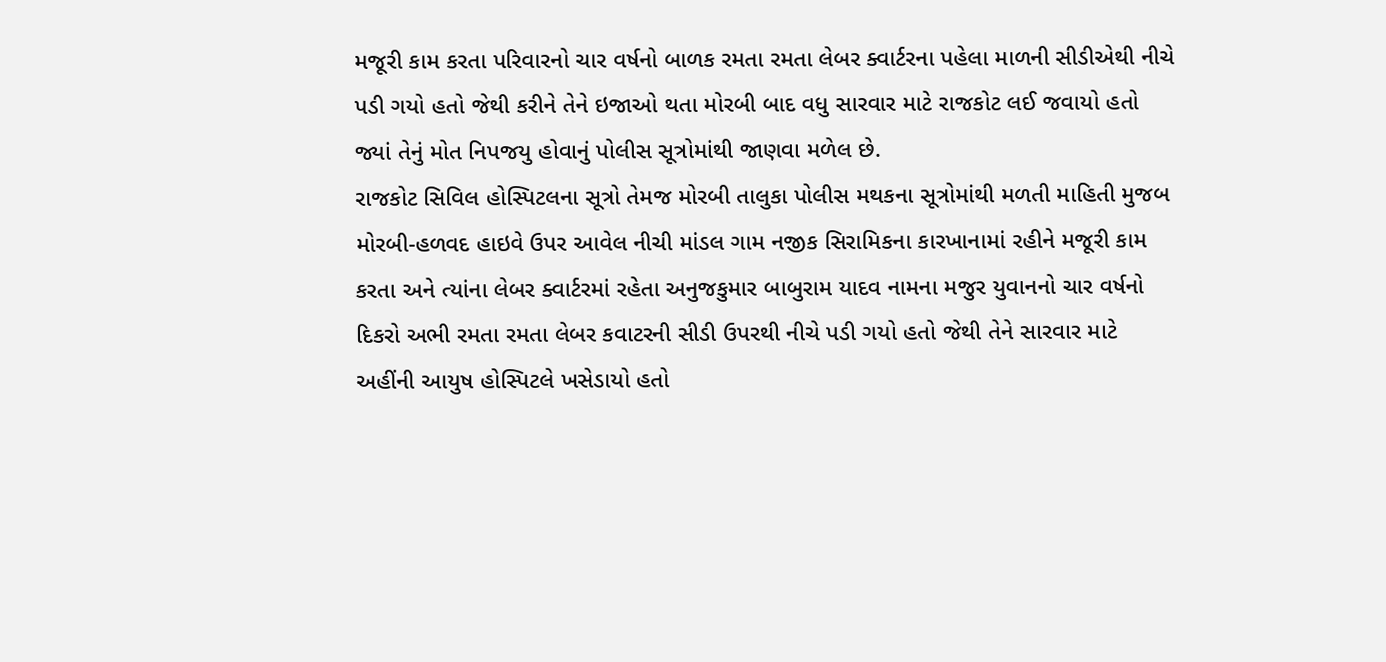મજૂરી કામ કરતા પરિવારનો ચાર વર્ષનો બાળક રમતા રમતા લેબર ક્વાર્ટરના પહેલા માળની સીડીએથી નીચે પડી ગયો હતો જેથી કરીને તેને ઇજાઓ થતા મોરબી બાદ વધુ સારવાર માટે રાજકોટ લઈ જવાયો હતો જ્યાં તેનું મોત નિપજયુ હોવાનું પોલીસ સૂત્રોમાંથી જાણવા મળેલ છે.
રાજકોટ સિવિલ હોસ્પિટલના સૂત્રો તેમજ મોરબી તાલુકા પોલીસ મથકના સૂત્રોમાંથી મળતી માહિતી મુજબ મોરબી-હળવદ હાઇવે ઉપર આવેલ નીચી માંડલ ગામ નજીક સિરામિકના કારખાનામાં રહીને મજૂરી કામ કરતા અને ત્યાંના લેબર ક્વાર્ટરમાં રહેતા અનુજકુમાર બાબુરામ યાદવ નામના મજુર યુવાનનો ચાર વર્ષનો દિકરો અભી રમતા રમતા લેબર કવાટરની સીડી ઉપરથી નીચે પડી ગયો હતો જેથી તેને સારવાર માટે અહીંની આયુષ હોસ્પિટલે ખસેડાયો હતો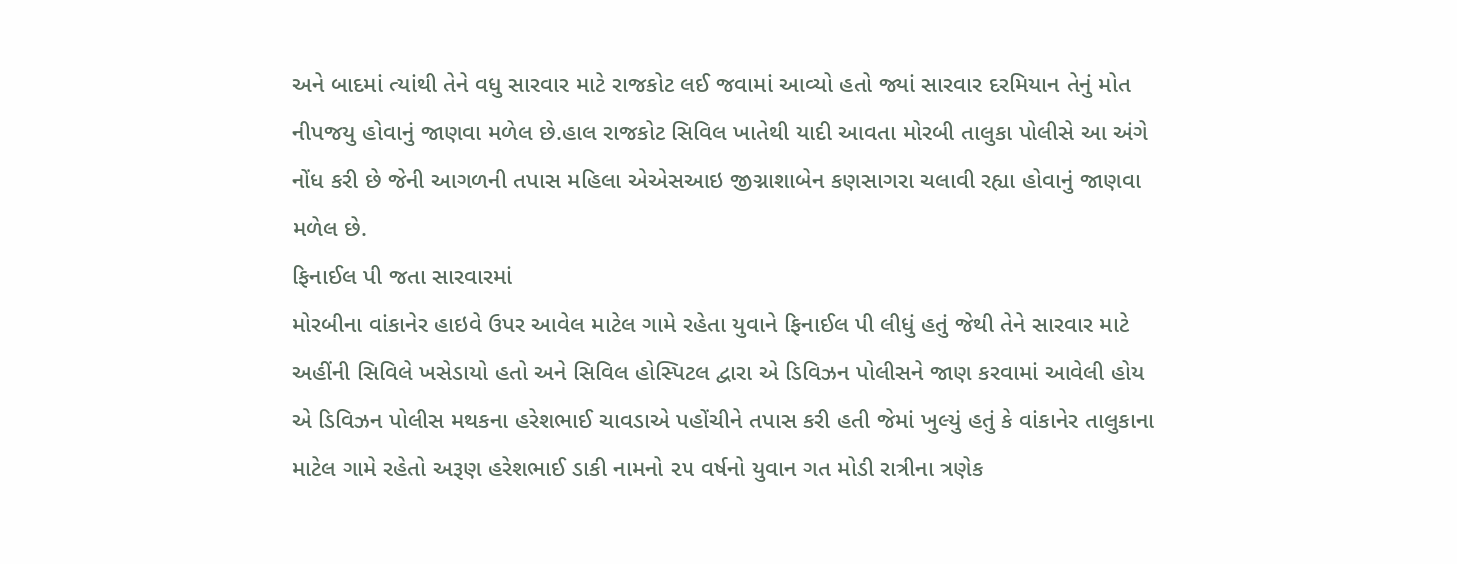અને બાદમાં ત્યાંથી તેને વધુ સારવાર માટે રાજકોટ લઈ જવામાં આવ્યો હતો જ્યાં સારવાર દરમિયાન તેનું મોત નીપજયુ હોવાનું જાણવા મળેલ છે.હાલ રાજકોટ સિવિલ ખાતેથી યાદી આવતા મોરબી તાલુકા પોલીસે આ અંગે નોંધ કરી છે જેની આગળની તપાસ મહિલા એએસઆઇ જીગ્નાશાબેન કણસાગરા ચલાવી રહ્યા હોવાનું જાણવા મળેલ છે.
ફિનાઈલ પી જતા સારવારમાં
મોરબીના વાંકાનેર હાઇવે ઉપર આવેલ માટેલ ગામે રહેતા યુવાને ફિનાઈલ પી લીધું હતું જેથી તેને સારવાર માટે અહીંની સિવિલે ખસેડાયો હતો અને સિવિલ હોસ્પિટલ દ્વારા એ ડિવિઝન પોલીસને જાણ કરવામાં આવેલી હોય એ ડિવિઝન પોલીસ મથકના હરેશભાઈ ચાવડાએ પહોંચીને તપાસ કરી હતી જેમાં ખુલ્યું હતું કે વાંકાનેર તાલુકાના માટેલ ગામે રહેતો અરૂણ હરેશભાઈ ડાકી નામનો ૨૫ વર્ષનો યુવાન ગત મોડી રાત્રીના ત્રણેક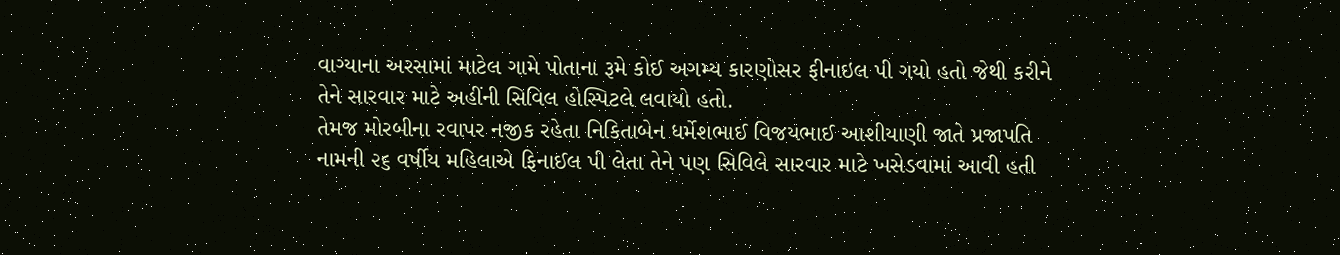વાગ્યાના અરસામાં માટેલ ગામે પોતાના રૂમે કોઈ અગમ્ય કારણોસર ફીનાઇલ પી ગયો હતો જેથી કરીને તેને સારવાર માટે અહીંની સિવિલ હોસ્પિટલે લવાયો હતો.
તેમજ મોરબીના રવાપર નજીક રહેતા નિકિતાબેન ધર્મેશભાઈ વિજયભાઈ આશીયાણી જાતે પ્રજાપતિ નામની ૨૬ વર્ષીય મહિલાએ ફિનાઈલ પી લેતા તેને પણ સિવિલે સારવાર માટે ખસેડવામાં આવી હતી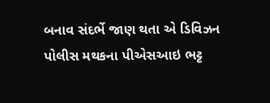બનાવ સંદર્ભે જાણ થતા એ ડિવિઝન પોલીસ મથકના પીએસઆઇ ભટ્ટ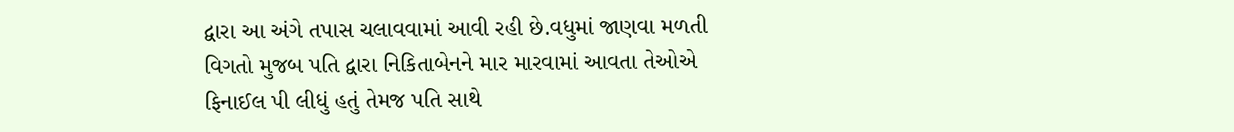દ્વારા આ અંગે તપાસ ચલાવવામાં આવી રહી છે.વધુમાં જાણવા મળતી વિગતો મુજબ પતિ દ્વારા નિકિતાબેનને માર મારવામાં આવતા તેઓએ ફિનાઈલ પી લીધું હતું તેમજ પતિ સાથે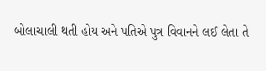બોલાચાલી થતી હોય અને પતિએ પુત્ર વિવાનને લઈ લેતા તે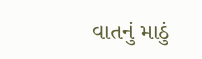વાતનું માઠું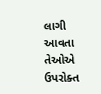લાગી આવતા તેઓએ ઉપરોક્ત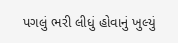પગલું ભરી લીધું હોવાનું ખુલ્યું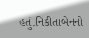હતું.નિકીતાબેનનો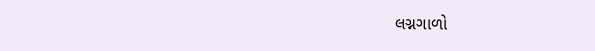લગ્નગાળો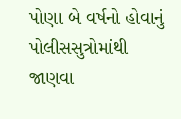પોણા બે વર્ષનો હોવાનું પોલીસસુત્રોમાંથી જાણવા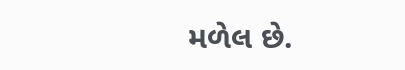મળેલ છે.